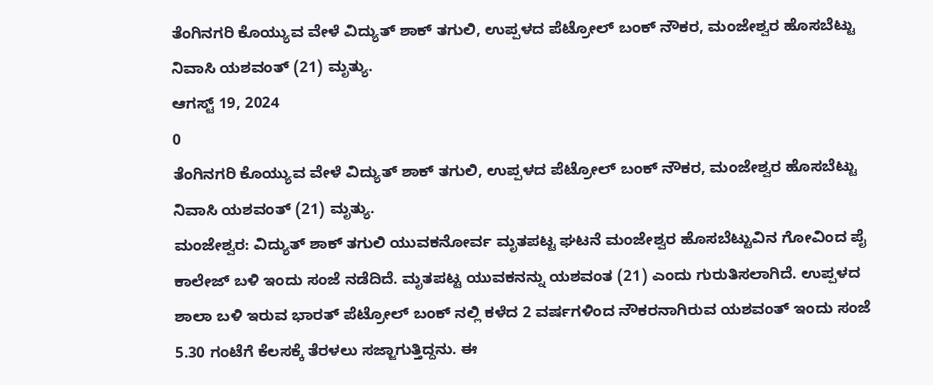ತೆಂಗಿನಗರಿ ಕೊಯ್ಯುವ ವೇಳೆ ವಿದ್ಯುತ್ ಶಾಕ್ ತಗುಲಿ, ಉಪ್ಪಳದ ಪೆಟ್ರೋಲ್ ಬಂಕ್ ನೌಕರ, ಮಂಜೇಶ್ವರ ಹೊಸಬೆಟ್ಟು ನಿವಾಸಿ ಯಶವಂತ್ (21) ಮೃತ್ಯು.
ಆಗಸ್ಟ್ 19, 2024
0
ತೆಂಗಿನಗರಿ ಕೊಯ್ಯುವ ವೇಳೆ ವಿದ್ಯುತ್ ಶಾಕ್ ತಗುಲಿ, ಉಪ್ಪಳದ ಪೆಟ್ರೋಲ್ ಬಂಕ್ ನೌಕರ, ಮಂಜೇಶ್ವರ ಹೊಸಬೆಟ್ಟು ನಿವಾಸಿ ಯಶವಂತ್ (21) ಮೃತ್ಯು.
ಮಂಜೇಶ್ವರ: ವಿದ್ಯುತ್ ಶಾಕ್ ತಗುಲಿ ಯುವಕನೋರ್ವ ಮೃತಪಟ್ಟ ಘಟನೆ ಮಂಜೇಶ್ವರ ಹೊಸಬೆಟ್ಟುವಿನ ಗೋವಿಂದ ಪೈ ಕಾಲೇಜ್ ಬಳಿ ಇಂದು ಸಂಜೆ ನಡೆದಿದೆ. ಮೃತಪಟ್ಟ ಯುವಕನನ್ನು ಯಶವಂತ (21) ಎಂದು ಗುರುತಿಸಲಾಗಿದೆ. ಉಪ್ಪಳದ ಶಾಲಾ ಬಳಿ ಇರುವ ಭಾರತ್ ಪೆಟ್ರೋಲ್ ಬಂಕ್ ನಲ್ಲಿ ಕಳೆದ 2 ವರ್ಷಗಳಿಂದ ನೌಕರನಾಗಿರುವ ಯಶವಂತ್ ಇಂದು ಸಂಜೆ 5.30 ಗಂಟೆಗೆ ಕೆಲಸಕ್ಕೆ ತೆರಳಲು ಸಜ್ಜಾಗುತ್ತಿದ್ದನು. ಈ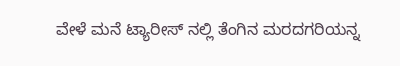ವೇಳೆ ಮನೆ ಟ್ಯಾರೀಸ್ ನಲ್ಲಿ ತೆಂಗಿನ ಮರದಗರಿಯನ್ನ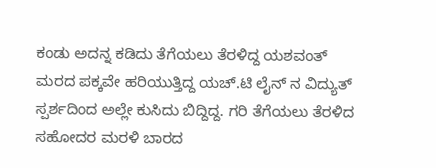ಕಂಡು ಅದನ್ನ ಕಡಿದು ತೆಗೆಯಲು ತೆರಳಿದ್ದ ಯಶವಂತ್ ಮರದ ಪಕ್ಕವೇ ಹರಿಯುತ್ತಿದ್ದ ಯಚ್.ಟಿ ಲೈನ್ ನ ವಿದ್ಯುತ್ ಸ್ಪರ್ಶದಿಂದ ಅಲ್ಲೇ ಕುಸಿದು ಬಿದ್ದಿದ್ದ. ಗರಿ ತೆಗೆಯಲು ತೆರಳಿದ ಸಹೋದರ ಮರಳಿ ಬಾರದ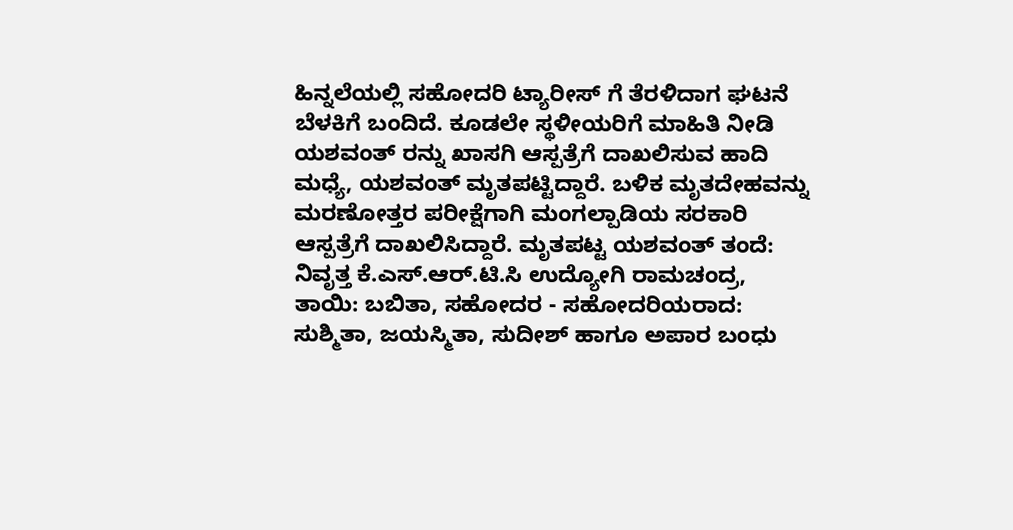ಹಿನ್ನಲೆಯಲ್ಲಿ ಸಹೋದರಿ ಟ್ಯಾರೀಸ್ ಗೆ ತೆರಳಿದಾಗ ಘಟನೆ ಬೆಳಕಿಗೆ ಬಂದಿದೆ. ಕೂಡಲೇ ಸ್ಥಳೀಯರಿಗೆ ಮಾಹಿತಿ ನೀಡಿ ಯಶವಂತ್ ರನ್ನು ಖಾಸಗಿ ಆಸ್ಪತ್ರೆಗೆ ದಾಖಲಿಸುವ ಹಾದಿ ಮಧ್ಯೆ, ಯಶವಂತ್ ಮೃತಪಟ್ಟಿದ್ದಾರೆ. ಬಳಿಕ ಮೃತದೇಹವನ್ನು ಮರಣೋತ್ತರ ಪರೀಕ್ಷೆಗಾಗಿ ಮಂಗಲ್ಪಾಡಿಯ ಸರಕಾರಿ ಆಸ್ಪತ್ರೆಗೆ ದಾಖಲಿಸಿದ್ದಾರೆ. ಮೃತಪಟ್ಟ ಯಶವಂತ್ ತಂದೆ: ನಿವೃತ್ತ ಕೆ.ಎಸ್.ಆರ್.ಟಿ.ಸಿ ಉದ್ಯೋಗಿ ರಾಮಚಂದ್ರ, ತಾಯಿ: ಬಬಿತಾ, ಸಹೋದರ - ಸಹೋದರಿಯರಾದ: ಸುಶ್ಮಿತಾ, ಜಯಸ್ಮಿತಾ, ಸುದೀಶ್ ಹಾಗೂ ಅಪಾರ ಬಂಧು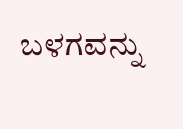ಬಳಗವನ್ನು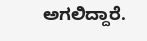ಅಗಲಿದ್ದಾರೆ.